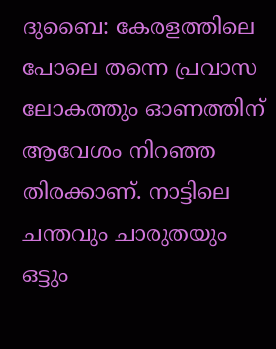ദുബൈ: കേരളത്തിലെ പോലെ തന്നെ പ്രവാസ ലോകത്തും ഓണത്തിന് ആവേശം നിറഞ്ഞ തിരക്കാണ്. നാട്ടിലെ ചന്തവും ചാരുതയും ഒട്ടും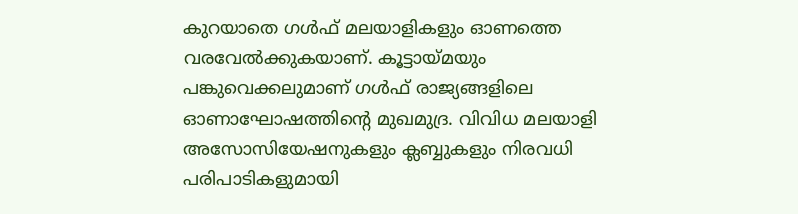കുറയാതെ ഗൾഫ് മലയാളികളും ഓണത്തെ വരവേൽക്കുകയാണ്. കൂട്ടായ്മയും പങ്കുവെക്കലുമാണ് ഗൾഫ് രാജ്യങ്ങളിലെ ഓണാഘോഷത്തിന്റെ മുഖമുദ്ര. വിവിധ മലയാളി അസോസിയേഷനുകളും ക്ലബ്ബുകളും നിരവധി പരിപാടികളുമായി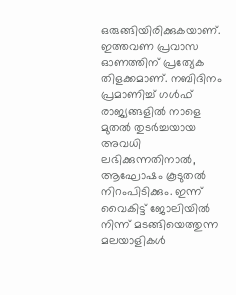ഒരുങ്ങിയിരിക്കുകയാണ്.
ഇത്തവണ പ്രവാസ ഓണത്തിന് പ്രത്യേക തിളക്കമാണ്. നബിദിനം പ്രമാണിച്ച് ഗൾഫ് രാജ്യങ്ങളിൽ നാളെ മുതൽ തുടർച്ചയായ അവധി ലഭിക്കുന്നതിനാൽ, ആഘോഷം കൂടുതൽ നിറംപിടിക്കും. ഇന്ന് വൈകിട്ട് ജോലിയിൽ നിന്ന് മടങ്ങിയെത്തുന്ന മലയാളികൾ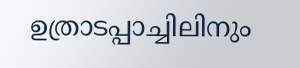ഉത്രാടപ്പാച്ചിലിനും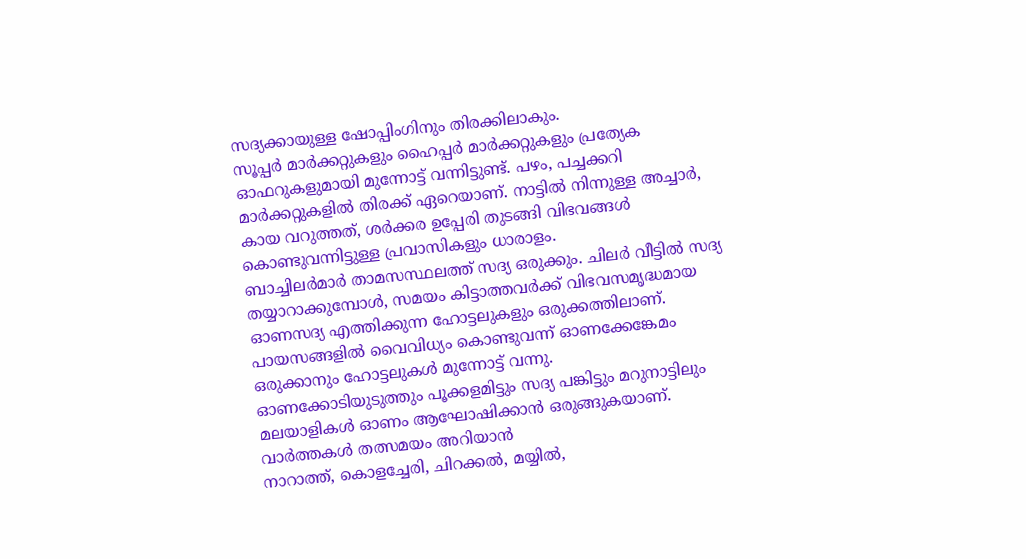സദ്യക്കായുള്ള ഷോപ്പിംഗിനും തിരക്കിലാകും.
സൂപ്പർ മാർക്കറ്റുകളും ഹൈപ്പർ മാർക്കറ്റുകളും പ്രത്യേക ഓഫറുകളുമായി മുന്നോട്ട് വന്നിട്ടുണ്ട്. പഴം, പച്ചക്കറി മാർക്കറ്റുകളിൽ തിരക്ക് ഏറെയാണ്. നാട്ടിൽ നിന്നുള്ള അച്ചാർ, കായ വറുത്തത്, ശർക്കര ഉപ്പേരി തുടങ്ങി വിഭവങ്ങൾ കൊണ്ടുവന്നിട്ടുള്ള പ്രവാസികളും ധാരാളം.
ബാച്ചിലർമാർ താമസസ്ഥലത്ത് സദ്യ ഒരുക്കും. ചിലർ വീട്ടിൽ സദ്യ തയ്യാറാക്കുമ്പോൾ, സമയം കിട്ടാത്തവർക്ക് വിഭവസമൃദ്ധമായ ഓണസദ്യ എത്തിക്കുന്ന ഹോട്ടലുകളും ഒരുക്കത്തിലാണ്. പായസങ്ങളിൽ വൈവിധ്യം കൊണ്ടുവന്ന് ഓണക്കേങ്കേമം ഒരുക്കാനും ഹോട്ടലുകൾ മുന്നോട്ട് വന്നു.
ഓണക്കോടിയുടുത്തും പൂക്കളമിട്ടും സദ്യ പങ്കിട്ടും മറുനാട്ടിലും മലയാളികൾ ഓണം ആഘോഷിക്കാൻ ഒരുങ്ങുകയാണ്.
വാർത്തകൾ തത്സമയം അറിയാൻ
നാറാത്ത്, കൊളച്ചേരി, ചിറക്കൽ, മയ്യിൽ,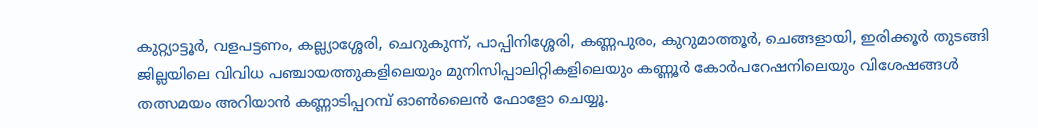കുറ്റ്യാട്ടൂർ, വളപട്ടണം, കല്ല്യാശ്ശേരി, ചെറുകുന്ന്, പാപ്പിനിശ്ശേരി, കണ്ണപുരം, കുറുമാത്തൂർ, ചെങ്ങളായി, ഇരിക്കൂർ തുടങ്ങി ജില്ലയിലെ വിവിധ പഞ്ചായത്തുകളിലെയും മുനിസിപ്പാലിറ്റികളിലെയും കണ്ണൂർ കോർപറേഷനിലെയും വിശേഷങ്ങൾ തത്സമയം അറിയാൻ കണ്ണാടിപ്പറമ്പ് ഓൺലൈൻ ഫോളോ ചെയ്യൂ.